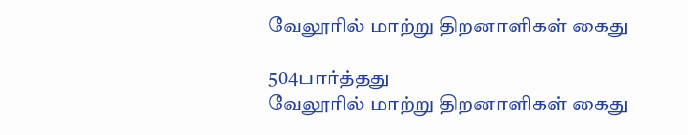வேலூரில் மாற்று திறனாளிகள் கைது

504பார்த்தது
வேலூரில் மாற்று திறனாளிகள் கைது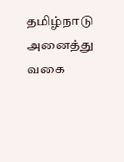தமிழ்நாடு அனைத்து வகை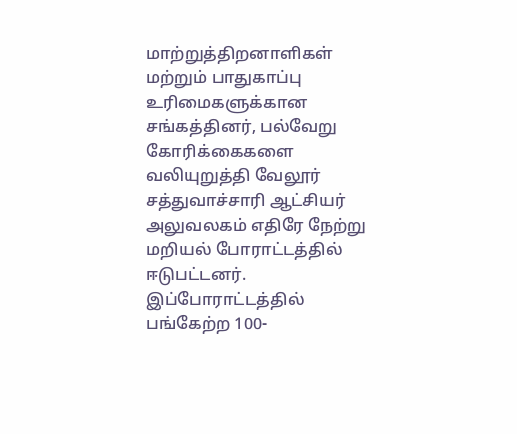மாற்றுத்திறனாளிகள் மற்றும் பாதுகாப்பு உரிமைகளுக்கான சங்கத்தினர், பல்வேறு கோரிக்கைகளை வலியுறுத்தி வேலூர் சத்துவாச்சாரி ஆட்சியர் அலுவலகம் எதிரே நேற்று மறியல் போராட்டத்தில் ஈடுபட்டனர். இப்போராட்டத்தில் பங்கேற்ற 100-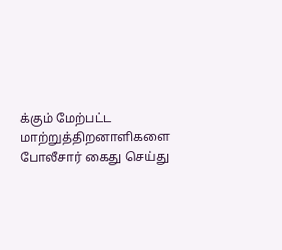க்கும் மேற்பட்ட மாற்றுத்திறனாளிகளை போலீசார் கைது செய்து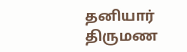தனியார் திருமண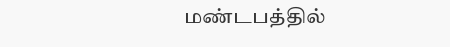மண்டபத்தில்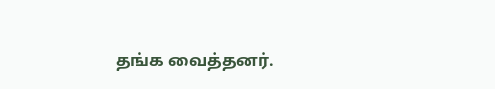தங்க வைத்தனர்.